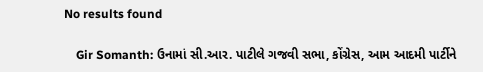No results found

    Gir Somanth: ઉનામાં સી.આર. પાટીલે ગજવી સભા, કોંગ્રેસ, આમ આદમી પાર્ટીને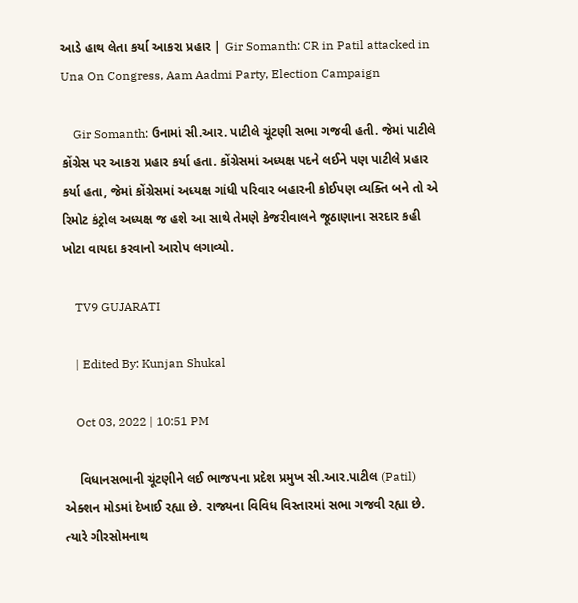આડે હાથ લેતા કર્યા આકરા પ્રહાર | Gir Somanth: CR in Patil attacked in Una On Congress, Aam Aadmi Party, Election Campaign

    Gir Somanth: ઉનામાં સી.આર. પાટીલે ચૂંટણી સભા ગજવી હતી. જેમાં પાટીલે કોંગ્રેસ પર આકરા પ્રહાર કર્યા હતા. કોંગ્રેસમાં અધ્યક્ષ પદને લઈને પણ પાટીલે પ્રહાર કર્યા હતા, જેમાં કોંગ્રેસમાં અધ્યક્ષ ગાંધી પરિવાર બહારની કોઈપણ વ્યક્તિ બને તો એ રિમોટ કંટ્રોલ અધ્યક્ષ જ હશે આ સાથે તેમણે કેજરીવાલને જૂઠાણાના સરદાર કહી ખોટા વાયદા કરવાનો આરોપ લગાવ્યો.

    TV9 GUJARATI

    | Edited By: Kunjan Shukal

    Oct 03, 2022 | 10:51 PM

    વિધાનસભાની ચૂંટણીને લઈ ભાજપના પ્રદેશ પ્રમુખ સી.આર.પાટીલ (Patil) એક્શન મોડમાં દેખાઈ રહ્યા છે. રાજ્યના વિવિધ વિસ્તારમાં સભા ગજવી રહ્યા છે. ત્યારે ગીરસોમનાથ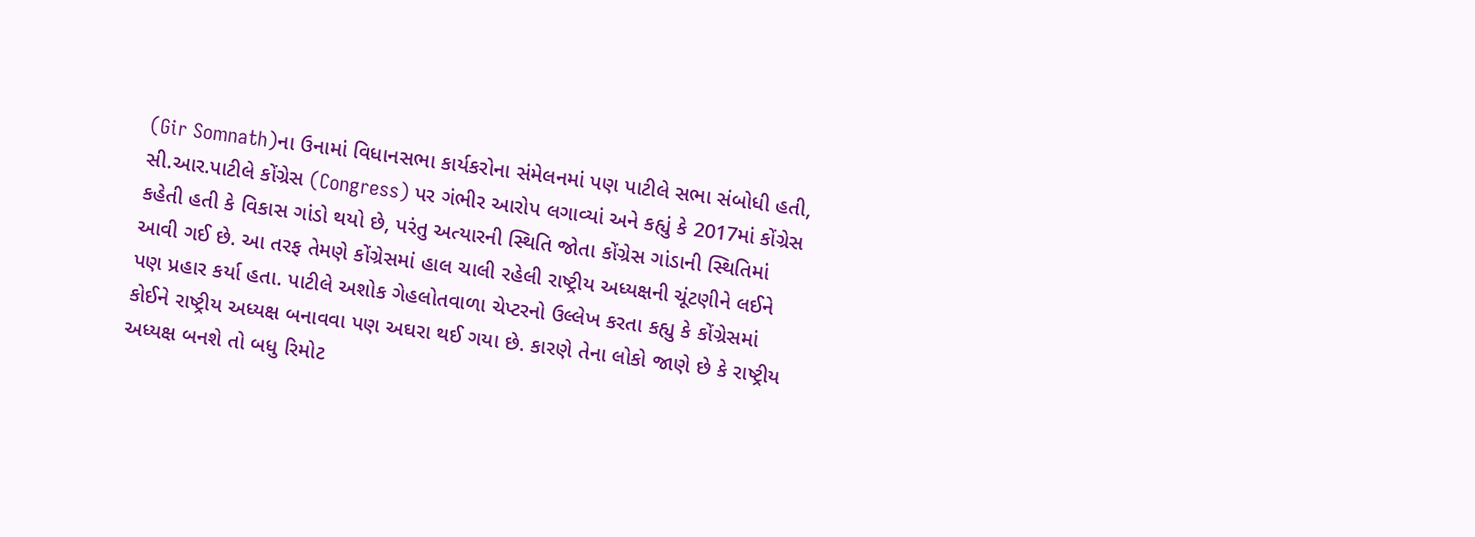(Gir Somnath)ના ઉનામાં વિધાનસભા કાર્યકરોના સંમેલનમાં પણ પાટીલે સભા સંબોધી હતી, સી.આર.પાટીલે કોંગ્રેસ (Congress) પર ગંભીર આરોપ લગાવ્યાં અને કહ્યું કે 2017માં કોંગ્રેસ કહેતી હતી કે વિકાસ ગાંડો થયો છે, પરંતુ અત્યારની સ્થિતિ જોતા કોંગ્રેસ ગાંડાની સ્થિતિમાં આવી ગઈ છે. આ તરફ તેમણે કોંગ્રેસમાં હાલ ચાલી રહેલી રાષ્ટ્રીય અધ્યક્ષની ચૂંટણીને લઈને પણ પ્રહાર કર્યા હતા. પાટીલે અશોક ગેહલોતવાળા ચેપ્ટરનો ઉલ્લેખ કરતા કહ્યુ કે કોંગ્રેસમાં કોઈને રાષ્ટ્રીય અધ્યક્ષ બનાવવા પણ અઘરા થઈ ગયા છે. કારણે તેના લોકો જાણે છે કે રાષ્ટ્રીય અધ્યક્ષ બનશે તો બધુ રિમોટ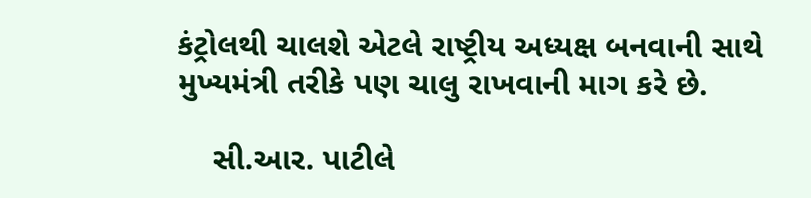કંટ્રોલથી ચાલશે એટલે રાષ્ટ્રીય અધ્યક્ષ બનવાની સાથે મુખ્યમંત્રી તરીકે પણ ચાલુ રાખવાની માગ કરે છે.

    સી.આર. પાટીલે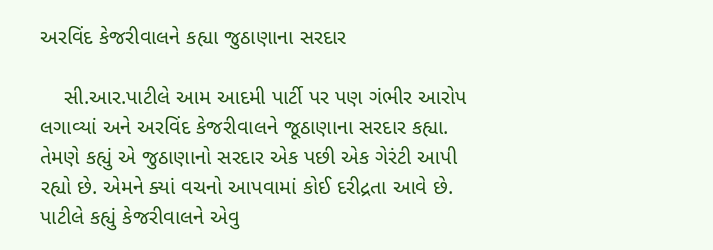અરવિંદ કેજરીવાલને કહ્યા જુઠાણાના સરદાર

    સી.આર.પાટીલે આમ આદમી પાર્ટી પર પણ ગંભીર આરોપ લગાવ્યાં અને અરવિંદ કેજરીવાલને જૂઠાણાના સરદાર કહ્યા. તેમણે કહ્યું એ જુઠાણાનો સરદાર એક પછી એક ગેરંટી આપી રહ્યો છે. એમને ક્યાં વચનો આપવામાં કોઈ દરીદ્રતા આવે છે. પાટીલે કહ્યું કેજરીવાલને એવુ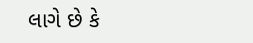લાગે છે કે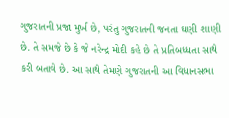ગુજરાતની પ્રજા મુર્ખ છે, પરંતુ ગુજરાતની જનતા ઘણી શાણી છે. તે સમજે છે કે જે નરેન્દ્ર મોદી કહે છે તે પ્રતિબધ્ધતા સાથે કરી બતાવે છે. આ સાથે તેમણે ગુજરાતની આ વિધાનસભા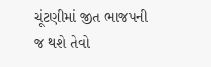ચૂંટણીમાં જીત ભાજપની જ થશે તેવો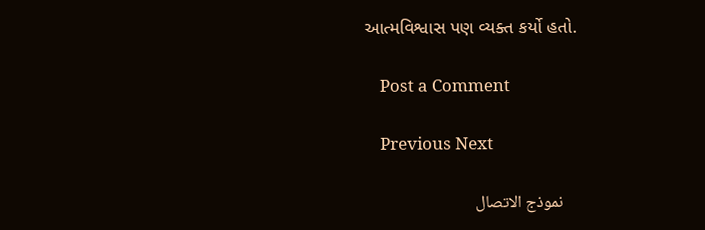આત્મવિશ્વાસ પણ વ્યક્ત કર્યો હતો.

    Post a Comment

    Previous Next

    نموذج الاتصال